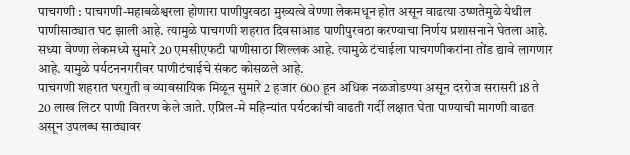पाचगणी : पाचगणी-महाबळेश्वरला होणारा पाणीपुरवठा मुख्यत्वे वेण्णा लेकमधून होत असून वाढत्या उष्णतेमुळे येथील पाणीसाठ्यात घट झाली आहे. त्यामुळे पाचगणी शहरात दिवसाआड पाणीपुरवठा करण्याचा निर्णय प्रशासनाने घेतला आहे. सध्या वेण्णा लेकमध्ये सुमारे 20 एमसीएफटी पाणीसाठा शिल्लक आहे. त्यामुळे टंचाईला पाचगणीकरांना तोंड द्यावे लागणार आहे. यामुळे पर्यटननगरीवर पाणीटंचाईचे संकट कोसळले आहे.
पाचगणी शहरात घरगुती व व्यावसायिक मिळून सुमारे 2 हजार 600 हून अधिक नळजोडण्या असून दररोज सरासरी 18 ते 20 लाख लिटर पाणी वितरण केले जाते. एप्रिल-मे महिन्यांत पर्यटकांची वाढती गर्दी लक्षात घेता पाण्याची मागणी वाढत असून उपलब्ध साठ्यावर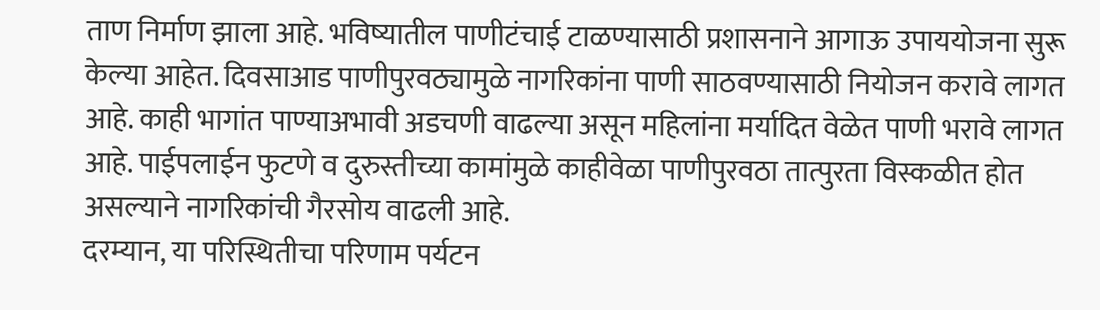ताण निर्माण झाला आहे. भविष्यातील पाणीटंचाई टाळण्यासाठी प्रशासनाने आगाऊ उपाययोजना सुरू केल्या आहेत. दिवसाआड पाणीपुरवठ्यामुळे नागरिकांना पाणी साठवण्यासाठी नियोजन करावे लागत आहे. काही भागांत पाण्याअभावी अडचणी वाढल्या असून महिलांना मर्यादित वेळेत पाणी भरावे लागत आहे. पाईपलाईन फुटणे व दुरुस्तीच्या कामांमुळे काहीवेळा पाणीपुरवठा तात्पुरता विस्कळीत होत असल्याने नागरिकांची गैरसोय वाढली आहे.
दरम्यान, या परिस्थितीचा परिणाम पर्यटन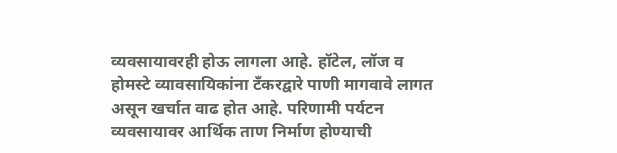व्यवसायावरही होऊ लागला आहे. हॉटेल, लॉज व होमस्टे व्यावसायिकांना टँकरद्वारे पाणी मागवावे लागत असून खर्चात वाढ होत आहे. परिणामी पर्यटन व्यवसायावर आर्थिक ताण निर्माण होण्याची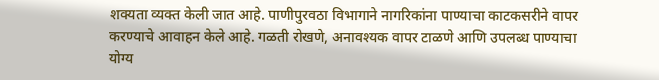शक्यता व्यक्त केली जात आहे. पाणीपुरवठा विभागाने नागरिकांना पाण्याचा काटकसरीने वापर करण्याचे आवाहन केले आहे. गळती रोखणे, अनावश्यक वापर टाळणे आणि उपलब्ध पाण्याचा योग्य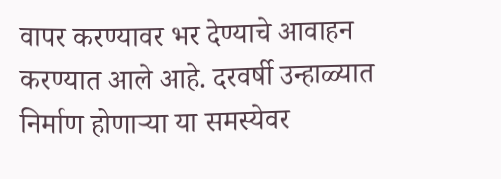वापर करण्यावर भर देण्याचे आवाहन करण्यात आले आहे. दरवर्षी उन्हाळ्यात निर्माण होणाऱ्या या समस्येवर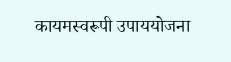कायमस्वरूपी उपाययोजना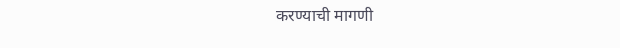करण्याची मागणी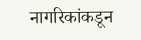नागरिकांकडून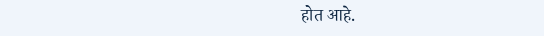होत आहे.